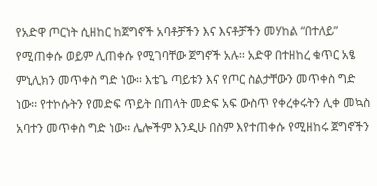የአድዋ ጦርነት ሲዘከር ከጀግኖች አባቶቻችን እና እናቶቻችን መሃከል “በተለይ” የሚጠቀሱ ወይም ሊጠቀሱ የሚገባቸው ጀግኖች አሉ፡፡ አድዋ በተዘከረ ቁጥር አፄ ምኒሊክን መጥቀስ ግድ ነው፡፡ እቴጌ ጣይቱን እና የጦር ስልታቸውን መጥቀስ ግድ ነው፡፡ የተኮሱትን የመድፍ ጥይት በጠላት መድፍ አፍ ውስጥ የቀረቀሩትን ሊቀ መኳስ አባተን መጥቀስ ግድ ነው፡፡ ሌሎችም እንዲሁ በስም እየተጠቀሱ የሚዘከሩ ጀግኖችን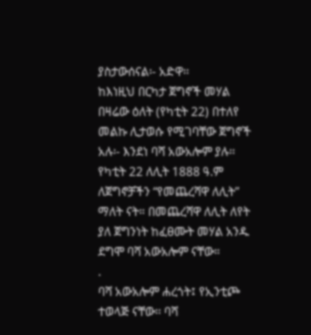ያስታውሰናል፡- አድዋ፡፡
ከእነዚህ በርካታ ጀግኖች መሃል በዛሬው ዕለት (የካቲት 22) በተለየ መልኩ ሊታወሱ የሚገባቸው ጀግኖች አሉ፡- እንደነ ባሻ አውአሎም ያሉ፡፡ የካቲት 22 ለሊት 1888 ዓ.ም ለጀግኖቻችን “የመጨረሻዋ ለሊት” ማለት ናት። በመጨረሻዋ ለሊት ለየት ያለ ጀግንነት ከፈፀሙት መሃል አንዱ ደግሞ ባሻ አውአሎም ናቸው።
.
ባሻ አውአሎም ሐረጎት፤ የኢንቲጮ ተወላጅ ናቸው፡፡ ባሻ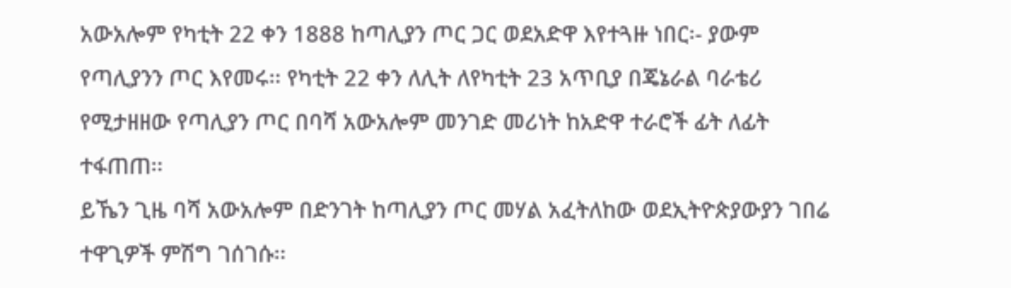አውአሎም የካቲት 22 ቀን 1888 ከጣሊያን ጦር ጋር ወደአድዋ እየተጓዙ ነበር፡- ያውም የጣሊያንን ጦር እየመሩ፡፡ የካቲት 22 ቀን ለሊት ለየካቲት 23 አጥቢያ በጄኔራል ባራቴሪ የሚታዘዘው የጣሊያን ጦር በባሻ አውአሎም መንገድ መሪነት ከአድዋ ተራሮች ፊት ለፊት ተፋጠጠ፡፡
ይኼን ጊዜ ባሻ አውአሎም በድንገት ከጣሊያን ጦር መሃል አፈትለከው ወደኢትዮጵያውያን ገበሬ ተዋጊዎች ምሽግ ገሰገሱ፡፡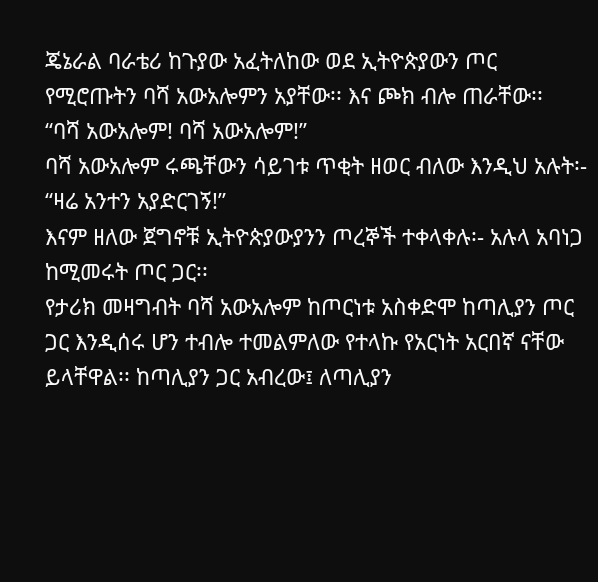ጄኔራል ባራቴሪ ከጉያው አፈትለከው ወደ ኢትዮጵያውን ጦር የሚሮጡትን ባሻ አውአሎምን አያቸው፡፡ እና ጮክ ብሎ ጠራቸው፡፡
“ባሻ አውአሎም! ባሻ አውአሎም!”
ባሻ አውአሎም ሩጫቸውን ሳይገቱ ጥቂት ዘወር ብለው እንዲህ አሉት፡-
“ዛሬ አንተን አያድርገኝ!”
እናም ዘለው ጀግኖቹ ኢትዮጵያውያንን ጦረኞች ተቀላቀሉ፡- አሉላ አባነጋ ከሚመሩት ጦር ጋር፡፡
የታሪክ መዛግብት ባሻ አውአሎም ከጦርነቱ አስቀድሞ ከጣሊያን ጦር ጋር እንዲሰሩ ሆን ተብሎ ተመልምለው የተላኩ የአርነት አርበኛ ናቸው ይላቸዋል፡፡ ከጣሊያን ጋር አብረው፤ ለጣሊያን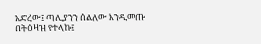አድረው፤ ጣሊያንን ሰልለው እንዲመጡ በትዕዛዝ የተላኩ፤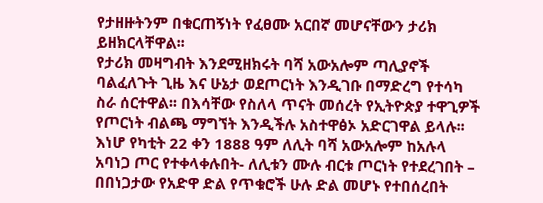የታዘዙትንም በቁርጠኝነት የፈፀሙ አርበኛ መሆናቸውን ታሪክ ይዘክርላቸዋል፡፡
የታሪክ መዛግብት እንደሚዘክሩት ባሻ አውአሎም ጣሊያኖች ባልፈለጉት ጊዜ እና ሁኔታ ወደጦርነት እንዲገቡ በማድረግ የተሳካ ስራ ሰርተዋል፡፡ በእሳቸው የስለላ ጥናት መሰረት የኢትዮጵያ ተዋጊዎች የጦርነት ብልጫ ማግኘት እንዲችሉ አስተዋፅኦ አድርገዋል ይላሉ፡፡
እነሆ የካቲት 22 ቀን 1888 ዓም ለሊት ባሻ አውአሎም ከአሉላ አባነጋ ጦር የተቀላቀሉበት- ለሊቱን ሙሉ ብርቱ ጦርነት የተደረገበት – በበነጋታው የአድዋ ድል የጥቁሮች ሁሉ ድል መሆኑ የተበሰረበት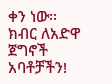ቀን ነው፡፡
ክብር ለአድዋ ጀግኖች አባቶቻችን!